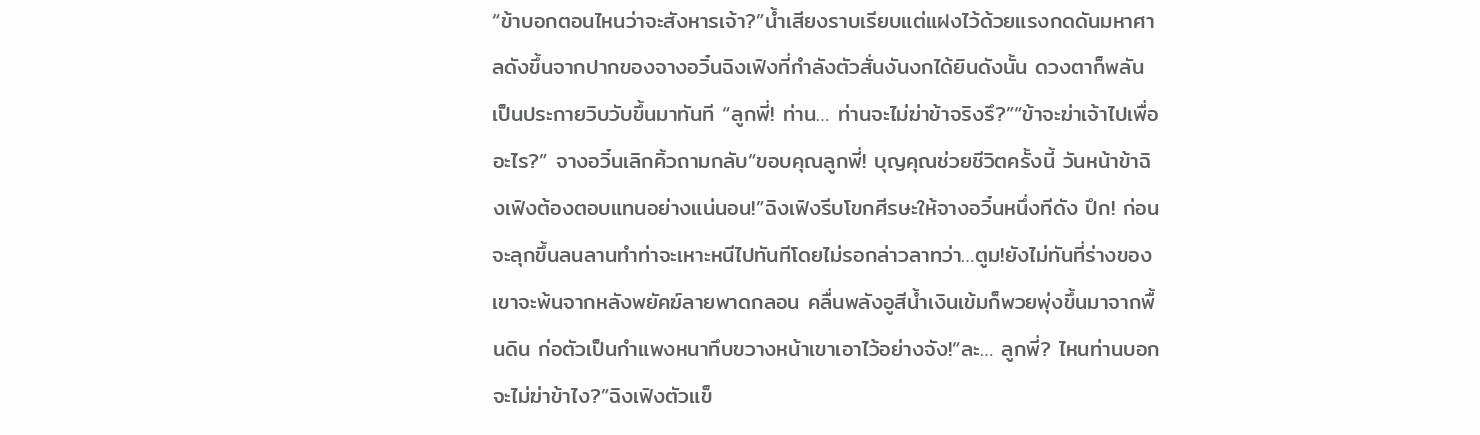“ข้าบอกตอนไหนว่าจะสังหารเจ้า?”น้ำเสียงราบเรียบแต่แฝงไว้ด้วยแรงกดดันมหาศาลดังขึ้นจากปากของจางอวิ๋นฉิงเฟิงที่กำลังตัวสั่นงันงกได้ยินดังนั้น ดวงตาก็พลันเป็นประกายวิบวับขึ้นมาทันที “ลูกพี่! ท่าน… ท่านจะไม่ฆ่าข้าจริงรึ?”“ข้าจะฆ่าเจ้าไปเพื่ออะไร?” จางอวิ๋นเลิกคิ้วถามกลับ“ขอบคุณลูกพี่! บุญคุณช่วยชีวิตครั้งนี้ วันหน้าข้าฉิงเฟิงต้องตอบแทนอย่างแน่นอน!”ฉิงเฟิงรีบโขกศีรษะให้จางอวิ๋นหนึ่งทีดัง ปึก! ก่อนจะลุกขึ้นลนลานทำท่าจะเหาะหนีไปทันทีโดยไม่รอกล่าวลาทว่า…ตูม!ยังไม่ทันที่ร่างของเขาจะพ้นจากหลังพยัคฆ์ลายพาดกลอน คลื่นพลังอูสีน้ำเงินเข้มก็พวยพุ่งขึ้นมาจากพื้นดิน ก่อตัวเป็นกำแพงหนาทึบขวางหน้าเขาเอาไว้อย่างจัง!“ละ… ลูกพี่? ไหนท่านบอกจะไม่ฆ่าข้าไง?”ฉิงเฟิงตัวแข็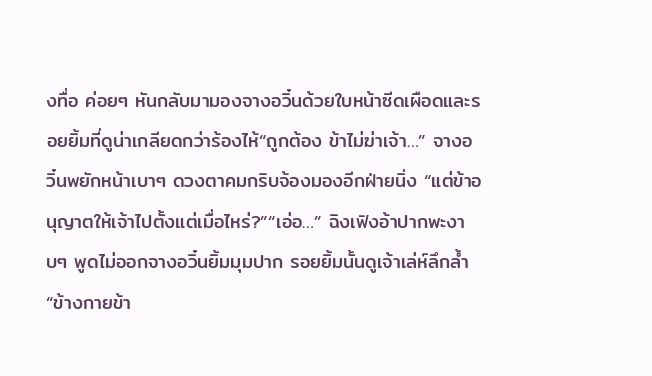งทื่อ ค่อยๆ หันกลับมามองจางอวิ๋นด้วยใบหน้าซีดเผือดและรอยยิ้มที่ดูน่าเกลียดกว่าร้องไห้“ถูกต้อง ข้าไม่ฆ่าเจ้า…” จางอวิ๋นพยักหน้าเบาๆ ดวงตาคมกริบจ้องมองอีกฝ่ายนิ่ง “แต่ข้าอนุญาตให้เจ้าไปตั้งแต่เมื่อไหร่?”“เอ่อ…” ฉิงเฟิงอ้าปากพะงาบๆ พูดไม่ออกจางอวิ๋นยิ้มมุมปาก รอยยิ้มนั้นดูเจ้าเล่ห์ลึกล้ำ “ข้างกายข้า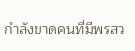กำลังขาดคนที่มีพรสว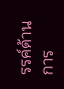รรค์ด้านการ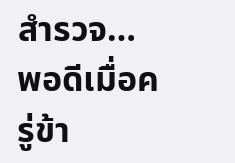สำรวจ… พอดีเมื่อครู่ข้า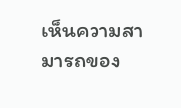เห็นความสามารถของ